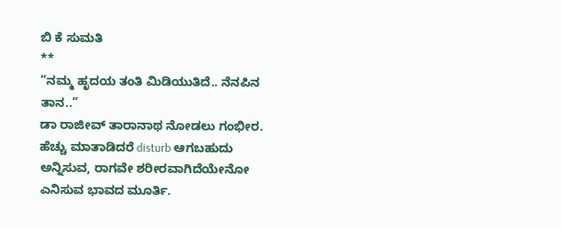ಬಿ ಕೆ ಸುಮತಿ
**
“ನಮ್ಮ ಹೃದಯ ತಂತಿ ಮಿಡಿಯುತಿದೆ.. ನೆನಪಿನ ತಾನ..”
ಡಾ ರಾಜೀವ್ ತಾರಾನಾಥ ನೋಡಲು ಗಂಭೀರ. ಹೆಚ್ಚು ಮಾತಾಡಿದರೆ disturb ಆಗಬಹುದು ಅನ್ನಿಸುವ, ರಾಗವೇ ಶರೀರವಾಗಿದೆಯೇನೋ ಎನಿಸುವ ಭಾವದ ಮೂರ್ತಿ.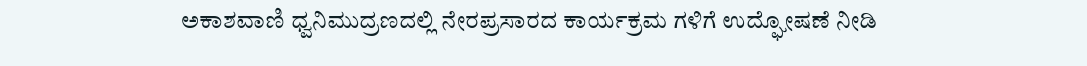ಅಕಾಶವಾಣಿ ಧ್ವನಿಮುದ್ರಣದಲ್ಲಿ ನೇರಪ್ರಸಾರದ ಕಾರ್ಯಕ್ರಮ ಗಳಿಗೆ ಉದ್ಘೋಷಣೆ ನೀಡಿ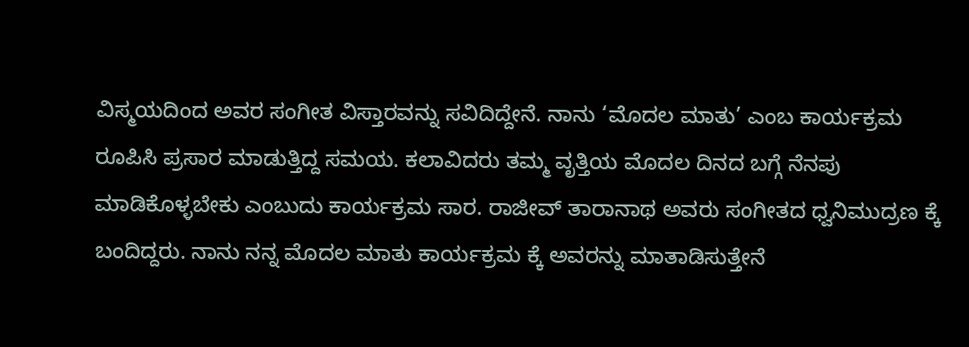ವಿಸ್ಮಯದಿಂದ ಅವರ ಸಂಗೀತ ವಿಸ್ತಾರವನ್ನು ಸವಿದಿದ್ದೇನೆ. ನಾನು ‘ಮೊದಲ ಮಾತು’ ಎಂಬ ಕಾರ್ಯಕ್ರಮ ರೂಪಿಸಿ ಪ್ರಸಾರ ಮಾಡುತ್ತಿದ್ದ ಸಮಯ. ಕಲಾವಿದರು ತಮ್ಮ ವೃತ್ತಿಯ ಮೊದಲ ದಿನದ ಬಗ್ಗೆ ನೆನಪು ಮಾಡಿಕೊಳ್ಳಬೇಕು ಎಂಬುದು ಕಾರ್ಯಕ್ರಮ ಸಾರ. ರಾಜೀವ್ ತಾರಾನಾಥ ಅವರು ಸಂಗೀತದ ಧ್ವನಿಮುದ್ರಣ ಕ್ಕೆ ಬಂದಿದ್ದರು. ನಾನು ನನ್ನ ಮೊದಲ ಮಾತು ಕಾರ್ಯಕ್ರಮ ಕ್ಕೆ ಅವರನ್ನು ಮಾತಾಡಿಸುತ್ತೇನೆ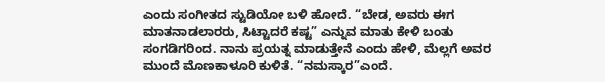ಎಂದು ಸಂಗೀತದ ಸ್ಟುಡಿಯೋ ಬಳಿ ಹೋದೆ. “ಬೇಡ, ಅವರು ಈಗ ಮಾತನಾಡಲಾರರು, ಸಿಟ್ಟಾದರೆ ಕಷ್ಟ” ಎನ್ನುವ ಮಾತು ಕೇಳಿ ಬಂತು ಸಂಗಡಿಗರಿಂದ. ನಾನು ಪ್ರಯತ್ನ ಮಾಡುತ್ತೇನೆ ಎಂದು ಹೇಳಿ, ಮೆಲ್ಲಗೆ ಅವರ ಮುಂದೆ ಮೊಣಕಾಳೂರಿ ಕುಳಿತೆ. “ನಮಸ್ಕಾರ”ಎಂದೆ.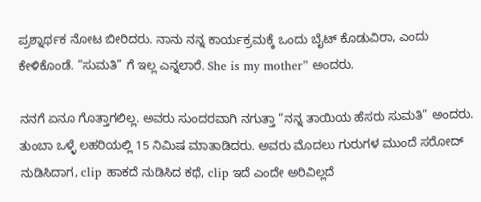ಪ್ರಶ್ನಾರ್ಥಕ ನೋಟ ಬೀರಿದರು. ನಾನು ನನ್ನ ಕಾರ್ಯಕ್ರಮಕ್ಕೆ ಒಂದು ಬೈಟ್ ಕೊಡುವಿರಾ, ಎಂದು ಕೇಳಿಕೊಂಡೆ. “ಸುಮತಿ” ಗೆ ಇಲ್ಲ ಎನ್ನಲಾರೆ. She is my mother” ಅಂದರು.

ನನಗೆ ಏನೂ ಗೊತ್ತಾಗಲಿಲ್ಲ. ಅವರು ಸುಂದರವಾಗಿ ನಗುತ್ತಾ “ನನ್ನ ತಾಯಿಯ ಹೆಸರು ಸುಮತಿ” ಅಂದರು. ತುಂಬಾ ಒಳ್ಳೆ ಲಹರಿಯಲ್ಲಿ 15 ನಿಮಿಷ ಮಾತಾಡಿದರು. ಅವರು ಮೊದಲು ಗುರುಗಳ ಮುಂದೆ ಸರೋದ್ ನುಡಿಸಿದಾಗ, clip ಹಾಕದೆ ನುಡಿಸಿದ ಕಥೆ, clip ಇದೆ ಎಂದೇ ಅರಿವಿಲ್ಲದೆ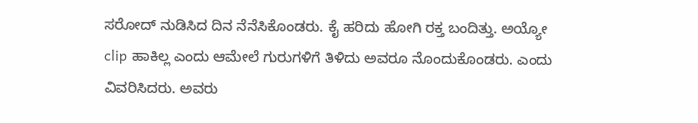ಸರೋದ್ ನುಡಿಸಿದ ದಿನ ನೆನೆಸಿಕೊಂಡರು. ಕೈ ಹರಿದು ಹೋಗಿ ರಕ್ತ ಬಂದಿತ್ತು. ಅಯ್ಯೋ clip ಹಾಕಿಲ್ಲ ಎಂದು ಆಮೇಲೆ ಗುರುಗಳಿಗೆ ತಿಳಿದು ಅವರೂ ನೊಂದುಕೊಂಡರು. ಎಂದು ವಿವರಿಸಿದರು. ಅವರು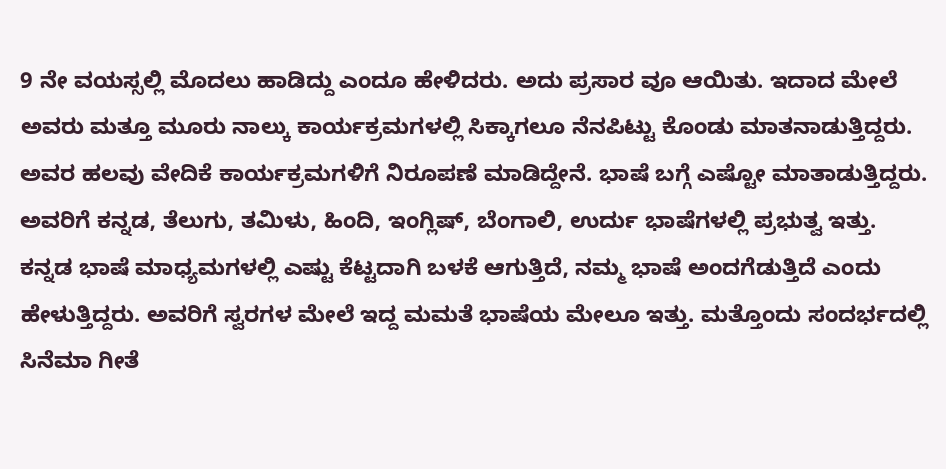9 ನೇ ವಯಸ್ಸಲ್ಲಿ ಮೊದಲು ಹಾಡಿದ್ದು ಎಂದೂ ಹೇಳಿದರು. ಅದು ಪ್ರಸಾರ ವೂ ಆಯಿತು. ಇದಾದ ಮೇಲೆ ಅವರು ಮತ್ತೂ ಮೂರು ನಾಲ್ಕು ಕಾರ್ಯಕ್ರಮಗಳಲ್ಲಿ ಸಿಕ್ಕಾಗಲೂ ನೆನಪಿಟ್ಟು ಕೊಂಡು ಮಾತನಾಡುತ್ತಿದ್ದರು. ಅವರ ಹಲವು ವೇದಿಕೆ ಕಾರ್ಯಕ್ರಮಗಳಿಗೆ ನಿರೂಪಣೆ ಮಾಡಿದ್ದೇನೆ. ಭಾಷೆ ಬಗ್ಗೆ ಎಷ್ಟೋ ಮಾತಾಡುತ್ತಿದ್ದರು. ಅವರಿಗೆ ಕನ್ನಡ, ತೆಲುಗು, ತಮಿಳು, ಹಿಂದಿ, ಇಂಗ್ಲಿಷ್, ಬೆಂಗಾಲಿ, ಉರ್ದು ಭಾಷೆಗಳಲ್ಲಿ ಪ್ರಭುತ್ವ ಇತ್ತು.
ಕನ್ನಡ ಭಾಷೆ ಮಾಧ್ಯಮಗಳಲ್ಲಿ ಎಷ್ಟು ಕೆಟ್ಟದಾಗಿ ಬಳಕೆ ಆಗುತ್ತಿದೆ, ನಮ್ಮ ಭಾಷೆ ಅಂದಗೆಡುತ್ತಿದೆ ಎಂದು ಹೇಳುತ್ತಿದ್ದರು. ಅವರಿಗೆ ಸ್ವರಗಳ ಮೇಲೆ ಇದ್ದ ಮಮತೆ ಭಾಷೆಯ ಮೇಲೂ ಇತ್ತು. ಮತ್ತೊಂದು ಸಂದರ್ಭದಲ್ಲಿ ಸಿನೆಮಾ ಗೀತೆ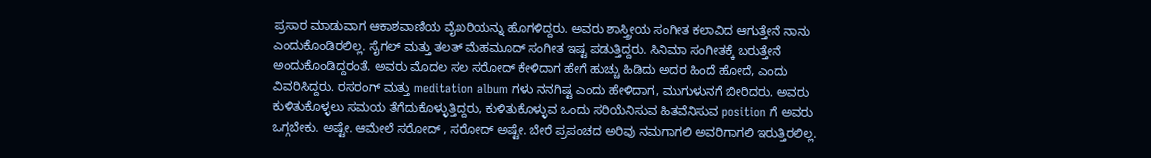ಪ್ರಸಾರ ಮಾಡುವಾಗ ಆಕಾಶವಾಣಿಯ ವೈಖರಿಯನ್ನು ಹೊಗಳಿದ್ದರು. ಅವರು ಶಾಸ್ತ್ರೀಯ ಸಂಗೀತ ಕಲಾವಿದ ಆಗುತ್ತೇನೆ ನಾನು ಎಂದುಕೊಂಡಿರಲಿಲ್ಲ. ಸೈಗಲ್ ಮತ್ತು ತಲತ್ ಮೆಹಮೂದ್ ಸಂಗೀತ ಇಷ್ಟ ಪಡುತ್ತಿದ್ದರು. ಸಿನಿಮಾ ಸಂಗೀತಕ್ಕೆ ಬರುತ್ತೇನೆ ಅಂದುಕೊಂಡಿದ್ದರಂತೆ. ಅವರು ಮೊದಲ ಸಲ ಸರೋದ್ ಕೇಳಿದಾಗ ಹೇಗೆ ಹುಚ್ಚು ಹಿಡಿದು ಅದರ ಹಿಂದೆ ಹೋದೆ, ಎಂದು ವಿವರಿಸಿದ್ದರು. ರಸರಂಗ್ ಮತ್ತು meditation album ಗಳು ನನಗಿಷ್ಟ ಎಂದು ಹೇಳಿದಾಗ, ಮುಗುಳುನಗೆ ಬೀರಿದರು. ಅವರು ಕುಳಿತುಕೊಳ್ಳಲು ಸಮಯ ತೆಗೆದುಕೊಳ್ಳುತ್ತಿದ್ದರು, ಕುಳಿತುಕೊಳ್ಳುವ ಒಂದು ಸರಿಯೆನಿಸುವ ಹಿತವೆನಿಸುವ position ಗೆ ಅವರು ಒಗ್ಗಬೇಕು. ಅಷ್ಟೇ. ಆಮೇಲೆ ಸರೋದ್ , ಸರೋದ್ ಅಷ್ಟೇ. ಬೇರೆ ಪ್ರಪಂಚದ ಅರಿವು ನಮಗಾಗಲಿ ಅವರಿಗಾಗಲಿ ಇರುತ್ತಿರಲಿಲ್ಲ.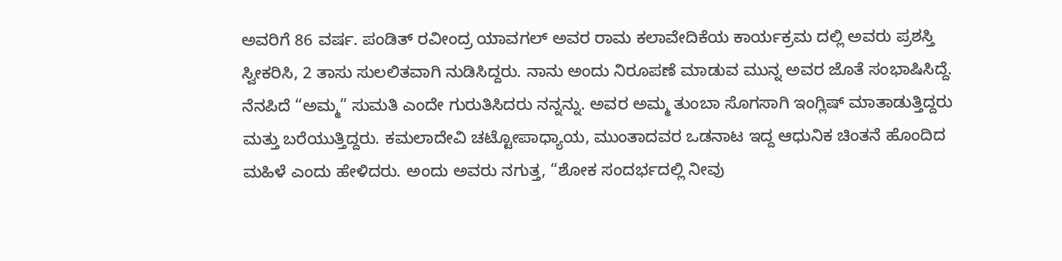ಅವರಿಗೆ 86 ವರ್ಷ. ಪಂಡಿತ್ ರವೀಂದ್ರ ಯಾವಗಲ್ ಅವರ ರಾಮ ಕಲಾವೇದಿಕೆಯ ಕಾರ್ಯಕ್ರಮ ದಲ್ಲಿ ಅವರು ಪ್ರಶಸ್ತಿ ಸ್ವೀಕರಿಸಿ, 2 ತಾಸು ಸುಲಲಿತವಾಗಿ ನುಡಿಸಿದ್ದರು. ನಾನು ಅಂದು ನಿರೂಪಣೆ ಮಾಡುವ ಮುನ್ನ ಅವರ ಜೊತೆ ಸಂಭಾಷಿಸಿದ್ದೆ. ನೆನಪಿದೆ “ಅಮ್ಮ” ಸುಮತಿ ಎಂದೇ ಗುರುತಿಸಿದರು ನನ್ನನ್ನು. ಅವರ ಅಮ್ಮ ತುಂಬಾ ಸೊಗಸಾಗಿ ಇಂಗ್ಲಿಷ್ ಮಾತಾಡುತ್ತಿದ್ದರು ಮತ್ತು ಬರೆಯುತ್ತಿದ್ದರು. ಕಮಲಾದೇವಿ ಚಟ್ಟೋಪಾಧ್ಯಾಯ, ಮುಂತಾದವರ ಒಡನಾಟ ಇದ್ದ ಆಧುನಿಕ ಚಿಂತನೆ ಹೊಂದಿದ ಮಹಿಳೆ ಎಂದು ಹೇಳಿದರು. ಅಂದು ಅವರು ನಗುತ್ತ, “ಶೋಕ ಸಂದರ್ಭದಲ್ಲಿ ನೀವು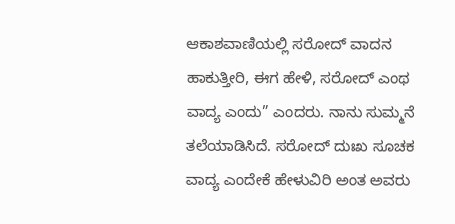ಆಕಾಶವಾಣಿಯಲ್ಲಿ ಸರೋದ್ ವಾದನ ಹಾಕುತ್ತೀರಿ, ಈಗ ಹೇಳಿ, ಸರೋದ್ ಎಂಥ ವಾದ್ಯ ಎಂದು” ಎಂದರು. ನಾನು ಸುಮ್ಮನೆ ತಲೆಯಾಡಿಸಿದೆ. ಸರೋದ್ ದುಃಖ ಸೂಚಕ ವಾದ್ಯ ಎಂದೇಕೆ ಹೇಳುವಿರಿ ಅಂತ ಅವರು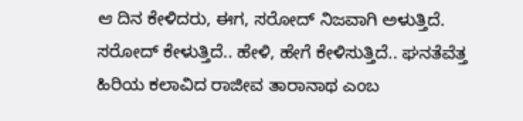ಆ ದಿನ ಕೇಳಿದರು, ಈಗ, ಸರೋದ್ ನಿಜವಾಗಿ ಅಳುತ್ತಿದೆ. ಸರೋದ್ ಕೇಳುತ್ತಿದೆ.. ಹೇಳಿ, ಹೇಗೆ ಕೇಳಿಸುತ್ತಿದೆ.. ಘನತೆವೆತ್ತ ಹಿರಿಯ ಕಲಾವಿದ ರಾಜೀವ ತಾರಾನಾಥ ಎಂಬ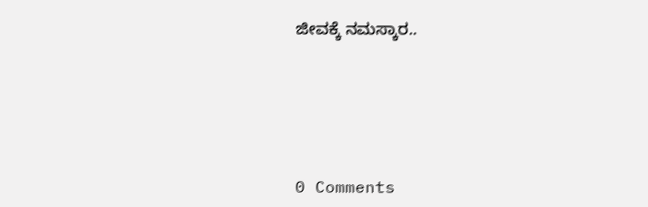ಜೀವಕ್ಕೆ ನಮಸ್ಕಾರ..






0 Comments